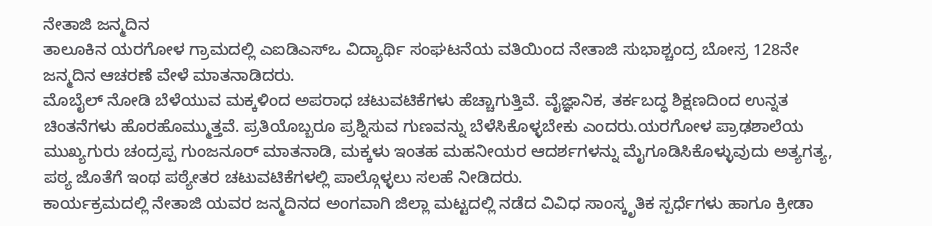ನೇತಾಜಿ ಜನ್ಮದಿನ
ತಾಲೂಕಿನ ಯರಗೋಳ ಗ್ರಾಮದಲ್ಲಿ ಎಐಡಿಎಸ್ಒ ವಿದ್ಯಾರ್ಥಿ ಸಂಘಟನೆಯ ವತಿಯಿಂದ ನೇತಾಜಿ ಸುಭಾಶ್ಚಂದ್ರ ಬೋಸ್ರ 128ನೇ ಜನ್ಮದಿನ ಆಚರಣೆ ವೇಳೆ ಮಾತನಾಡಿದರು.
ಮೊಬೈಲ್ ನೋಡಿ ಬೆಳೆಯುವ ಮಕ್ಕಳಿಂದ ಅಪರಾಧ ಚಟುವಟಿಕೆಗಳು ಹೆಚ್ಚಾಗುತ್ತಿವೆ. ವೈಜ್ಞಾನಿಕ, ತರ್ಕಬದ್ಧ ಶಿಕ್ಷಣದಿಂದ ಉನ್ನತ ಚಿಂತನೆಗಳು ಹೊರಹೊಮ್ಮುತ್ತವೆ. ಪ್ರತಿಯೊಬ್ಬರೂ ಪ್ರಶ್ನಿಸುವ ಗುಣವನ್ನು ಬೆಳೆಸಿಕೊಳ್ಳಬೇಕು ಎಂದರು.ಯರಗೋಳ ಪ್ರಾಢಶಾಲೆಯ ಮುಖ್ಯಗುರು ಚಂದ್ರಪ್ಪ ಗುಂಜನೂರ್ ಮಾತನಾಡಿ, ಮಕ್ಕಳು ಇಂತಹ ಮಹನೀಯರ ಆದರ್ಶಗಳನ್ನು ಮೈಗೂಡಿಸಿಕೊಳ್ಳುವುದು ಅತ್ಯಗತ್ಯ, ಪಠ್ಯ ಜೊತೆಗೆ ಇಂಥ ಪಠ್ಯೇತರ ಚಟುವಟಿಕೆಗಳಲ್ಲಿ ಪಾಲ್ಗೊಳ್ಳಲು ಸಲಹೆ ನೀಡಿದರು.
ಕಾರ್ಯಕ್ರಮದಲ್ಲಿ ನೇತಾಜಿ ಯವರ ಜನ್ಮದಿನದ ಅಂಗವಾಗಿ ಜಿಲ್ಲಾ ಮಟ್ಟದಲ್ಲಿ ನಡೆದ ವಿವಿಧ ಸಾಂಸ್ಕೃತಿಕ ಸ್ಪರ್ಧೆಗಳು ಹಾಗೂ ಕ್ರೀಡಾ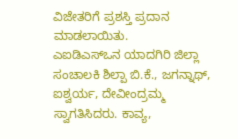ವಿಜೇತರಿಗೆ ಪ್ರಶಸ್ತಿ ಪ್ರದಾನ ಮಾಡಲಾಯಿತು.
ಎಐಡಿಎಸ್ಒನ ಯಾದಗಿರಿ ಜಿಲ್ಲಾ ಸಂಚಾಲಕಿ ಶಿಲ್ಪಾ ಬಿ.ಕೆ., ಜಗನ್ನಾಥ್, ಐಶ್ವರ್ಯ, ದೇವೀಂದ್ರಮ್ಮ ಸ್ವಾಗತಿಸಿದರು. ಕಾವ್ಯ,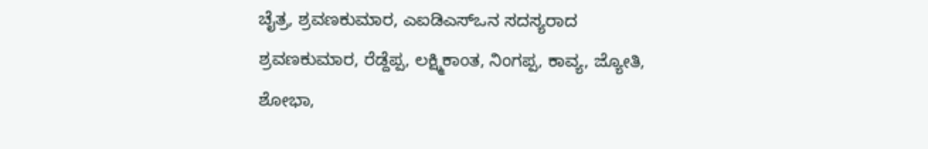ಚೈತ್ರ, ಶ್ರವಣಕುಮಾರ, ಎಐಡಿಎಸ್ಒನ ಸದಸ್ಯರಾದ ಶ್ರವಣಕುಮಾರ, ರೆಡ್ದೆಪ್ಪ, ಲಕ್ಷ್ಮಿಕಾಂತ, ನಿಂಗಪ್ಪ, ಕಾವ್ಯ, ಜ್ಯೋತಿ, ಶೋಭಾ,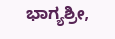ಭಾಗ್ಯಶ್ರೀ,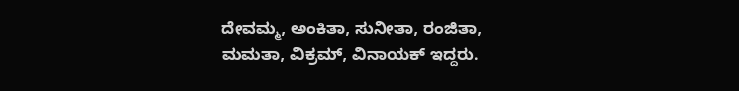ದೇವಮ್ಮ, ಅಂಕಿತಾ, ಸುನೀತಾ, ರಂಜಿತಾ, ಮಮತಾ, ವಿಕ್ರಮ್, ವಿನಾಯಕ್ ಇದ್ದರು.